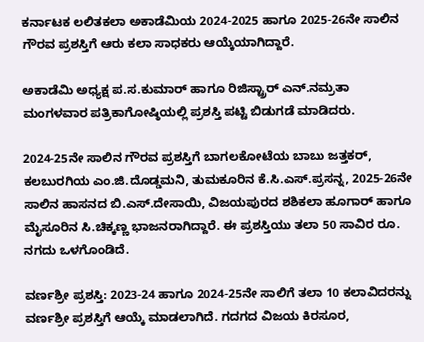ಕರ್ನಾಟಕ ಲಲಿತಕಲಾ ಅಕಾಡೆಮಿಯ 2024-2025 ಹಾಗೂ 2025-26ನೇ ಸಾಲಿನ ಗೌರವ ಪ್ರಶಸ್ತಿಗೆ ಆರು ಕಲಾ ಸಾಧಕರು ಆಯ್ಕೆಯಾಗಿದ್ದಾರೆ.

ಅಕಾಡೆಮಿ ಅಧ್ಯಕ್ಷ ಪ.ಸ.ಕುಮಾರ್ ಹಾಗೂ ರಿಜಿಸ್ಟ್ರಾರ್‌ ಎನ್‌.ನಮ್ರತಾ ಮಂಗಳವಾರ ಪತ್ರಿಕಾಗೋಷ್ಠಿಯಲ್ಲಿ ಪ್ರಶಸ್ತಿ ಪಟ್ಟಿ ಬಿಡುಗಡೆ ಮಾಡಿದರು.

2024-25ನೇ ಸಾಲಿನ ಗೌರವ ಪ್ರಶಸ್ತಿಗೆ ಬಾಗಲಕೋಟೆಯ ಬಾಬು ಜತ್ತಕರ್‌, ಕಲಬುರಗಿಯ ಎಂ.ಜಿ.ದೊಡ್ಡಮನಿ, ತುಮಕೂರಿನ ಕೆ.ಸಿ.ಎಸ್‌.ಪ್ರಸನ್ನ, 2025-26ನೇ ಸಾಲಿನ ಹಾಸನದ ಬಿ.ಎಸ್‌.ದೇಸಾಯಿ, ವಿಜಯಪುರದ ಶಶಿಕಲಾ ಹೂಗಾರ್‌ ಹಾಗೂ ಮೈಸೂರಿನ ಸಿ.ಚಿಕ್ಕಣ್ಣ ಭಾಜನರಾಗಿದ್ದಾರೆ. ಈ ಪ್ರಶಸ್ತಿಯು ತಲಾ 50 ಸಾವಿರ ರೂ. ನಗದು ಒಳಗೊಂಡಿದೆ.

ವರ್ಣಶ್ರೀ ಪ್ರಶಸ್ತಿ: 2023-24 ಹಾಗೂ 2024-25ನೇ ಸಾಲಿಗೆ ತಲಾ 10 ಕಲಾವಿದರನ್ನು ವರ್ಣಶ್ರೀ ಪ್ರಶಸ್ತಿಗೆ ಆಯ್ಕೆ ಮಾಡಲಾಗಿದೆ. ಗದಗದ ವಿಜಯ ಕಿರಸೂರ,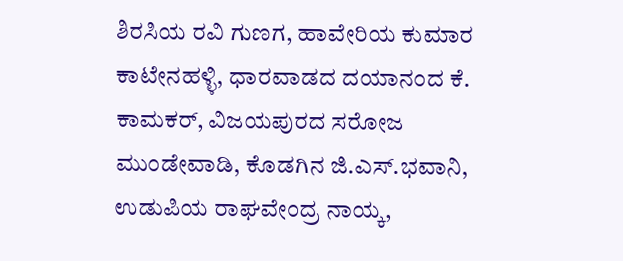ಶಿರಸಿಯ ರವಿ ಗುಣಗ, ಹಾವೇರಿಯ ಕುಮಾರ ಕಾಟೇನಹಳ್ಳಿ, ಧಾರವಾಡದ ದಯಾನಂದ ಕೆ. ಕಾಮಕರ್‌, ವಿಜಯಪುರದ ಸರೋಜ ಮುಂಡೇವಾಡಿ, ಕೊಡಗಿನ ಜಿ.ಎಸ್‌.ಭವಾನಿ, ಉಡುಪಿಯ ರಾಘವೇಂದ್ರ ನಾಯ್ಕ,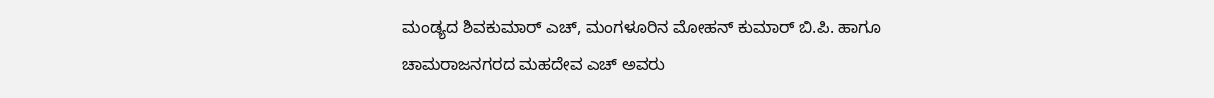ಮಂಡ್ಯದ ಶಿವಕುಮಾರ್ ಎಚ್‌, ಮಂಗಳೂರಿನ ಮೋಹನ್‌ ಕುಮಾರ್‌ ಬಿ.ಪಿ. ಹಾಗೂ ಚಾಮರಾಜನಗರದ ಮಹದೇವ ಎಚ್‌ ಅವರು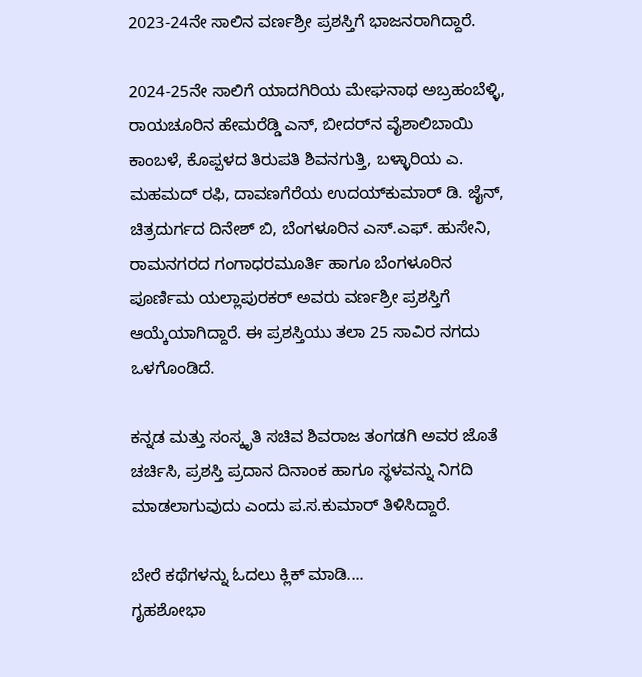2023-24ನೇ ಸಾಲಿನ ವರ್ಣಶ್ರೀ ಪ್ರಶಸ್ತಿಗೆ ಭಾಜನರಾಗಿದ್ದಾರೆ.

2024-25ನೇ ಸಾಲಿಗೆ ಯಾದಗಿರಿಯ ಮೇಘನಾಥ ಅಬ್ರಹಂಬೆಳ್ಳಿ, ರಾಯಚೂರಿನ ಹೇಮರೆಡ್ಡಿ ಎನ್‌, ಬೀದರ್‌ನ ವೈಶಾಲಿಬಾಯಿ ಕಾಂಬಳೆ, ಕೊಪ್ಪಳದ ತಿರುಪತಿ ಶಿವನಗುತ್ತಿ, ಬಳ್ಳಾರಿಯ ಎ. ಮಹಮದ್‌ ರಫಿ, ದಾವಣಗೆರೆಯ ಉದಯ್‌ಕುಮಾರ್ ಡಿ. ಜೈನ್‌, ಚಿತ್ರದುರ್ಗದ ದಿನೇಶ್‌ ಬಿ, ಬೆಂಗಳೂರಿನ ಎಸ್‌.ಎಫ್. ಹುಸೇನಿ, ರಾಮನಗರದ ಗಂಗಾಧರಮೂರ್ತಿ ಹಾಗೂ ಬೆಂಗಳೂರಿನ ಪೂರ್ಣಿಮ ಯಲ್ಲಾಪುರಕರ್ ಅವರು ವರ್ಣಶ್ರೀ ಪ್ರಶಸ್ತಿಗೆ ಆಯ್ಕೆಯಾಗಿದ್ದಾರೆ. ಈ ಪ್ರಶಸ್ತಿಯು ತಲಾ 25 ಸಾವಿರ ನಗದು ಒಳಗೊಂಡಿದೆ.

ಕನ್ನಡ ಮತ್ತು ಸಂಸ್ಕೃತಿ ಸಚಿವ ಶಿವರಾಜ ತಂಗಡಗಿ ಅವರ ಜೊತೆ ಚರ್ಚಿಸಿ, ಪ್ರಶಸ್ತಿ ಪ್ರದಾನ ದಿನಾಂಕ ಹಾಗೂ ಸ್ಥಳವನ್ನು ನಿಗದಿ ಮಾಡಲಾಗುವುದು ಎಂದು ಪ.ಸ.ಕುಮಾರ್‌ ತಿಳಿಸಿದ್ದಾರೆ.

ಬೇರೆ ಕಥೆಗಳನ್ನು ಓದಲು ಕ್ಲಿಕ್ ಮಾಡಿ....
ಗೃಹಶೋಭಾ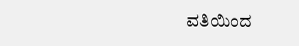ವತಿಯಿಂದ